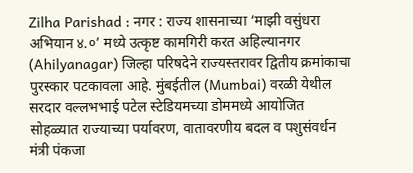Zilha Parishad : नगर : राज्य शासनाच्या ‘माझी वसुंधरा अभियान ४.०’ मध्ये उत्कृष्ट कामगिरी करत अहिल्यानगर (Ahilyanagar) जिल्हा परिषदेने राज्यस्तरावर द्वितीय क्रमांकाचा पुरस्कार पटकावला आहे. मुंबईतील (Mumbai) वरळी येथील सरदार वल्लभभाई पटेल स्टेडियमच्या डोममध्ये आयोजित सोहळ्यात राज्याच्या पर्यावरण, वातावरणीय बदल व पशुसंवर्धन मंत्री पंकजा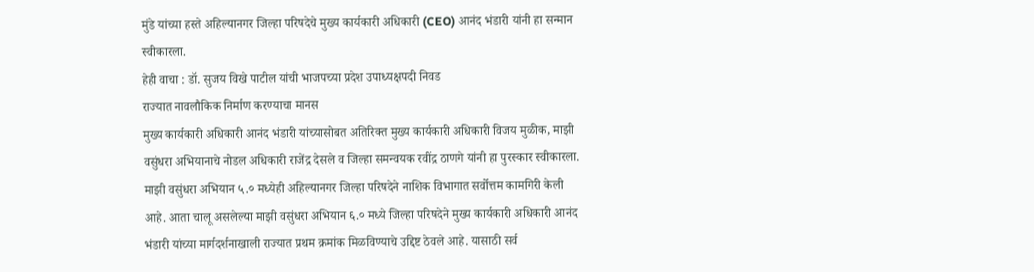मुंडे यांच्या हस्ते अहिल्यानगर जिल्हा परिषदेचे मुख्य कार्यकारी अधिकारी (CEO) आनंद भंडारी यांनी हा सन्मान स्वीकारला.
हेही वाचा : डॉ. सुजय विखे पाटील यांची भाजपच्या प्रदेश उपाध्यक्षपदी निवड
राज्यात नावलौकिक निर्माण करण्याचा मानस
मुख्य कार्यकारी अधिकारी आनंद भंडारी यांच्यासोबत अतिरिक्त मुख्य कार्यकारी अधिकारी विजय मुळीक, माझी वसुंधरा अभियानाचे नोडल अधिकारी राजेंद्र देसले व जिल्हा समन्वयक रवींद्र ठाणगे यांनी हा पुरस्कार स्वीकारला. माझी वसुंधरा अभियान ५.० मध्येही अहिल्यानगर जिल्हा परिषदेने नाशिक विभागात सर्वोत्तम कामगिरी केली आहे. आता चालू असलेल्या माझी वसुंधरा अभियान ६.० मध्ये जिल्हा परिषदेने मुख्य कार्यकारी अधिकारी आनंद भंडारी यांच्या मार्गदर्शनाखाली राज्यात प्रथम क्रमांक मिळविण्याचे उद्दिष्ट ठेवले आहे. यासाठी सर्व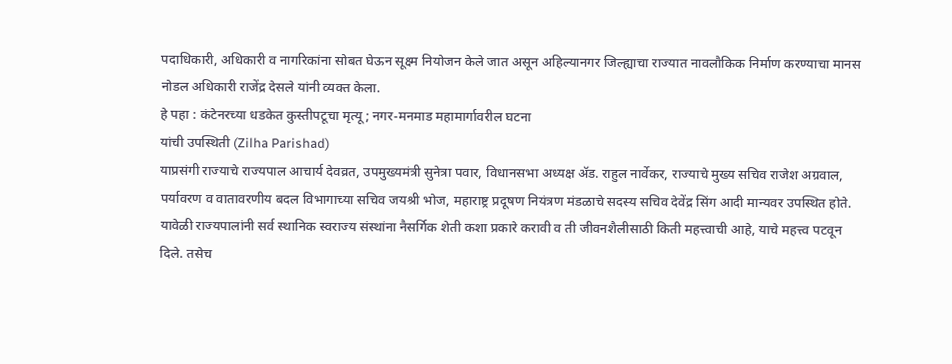पदाधिकारी, अधिकारी व नागरिकांना सोबत घेऊन सूक्ष्म नियोजन केले जात असून अहिल्यानगर जिल्ह्याचा राज्यात नावलौकिक निर्माण करण्याचा मानस नोडल अधिकारी राजेंद्र देसले यांनी व्यक्त केला.
हे पहा : कंटेनरच्या धडकेत कुस्तीपटूचा मृत्यू; नगर-मनमाड महामार्गावरील घटना
यांची उपस्थिती (Zilha Parishad)
याप्रसंगी राज्याचे राज्यपाल आचार्य देवव्रत, उपमुख्यमंत्री सुनेत्रा पवार, विधानसभा अध्यक्ष ॲड. राहुल नार्वेकर, राज्याचे मुख्य सचिव राजेश अग्रवाल, पर्यावरण व वातावरणीय बदल विभागाच्या सचिव जयश्री भोज, महाराष्ट्र प्रदूषण नियंत्रण मंडळाचे सदस्य सचिव देवेंद्र सिंग आदी मान्यवर उपस्थित होते. यावेळी राज्यपालांनी सर्व स्थानिक स्वराज्य संस्थांना नैसर्गिक शेती कशा प्रकारे करावी व ती जीवनशैलीसाठी किती महत्त्वाची आहे, याचे महत्त्व पटवून दिले. तसेच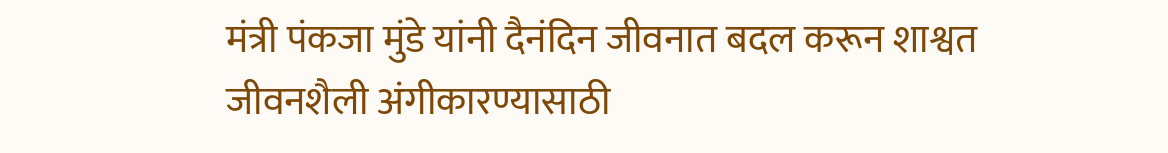मंत्री पंकजा मुंडे यांनी दैनंदिन जीवनात बदल करून शाश्वत जीवनशैली अंगीकारण्यासाठी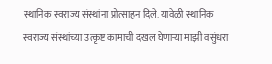स्थानिक स्वराज्य संस्थांना प्रोत्साहन दिले. यावेळी स्थानिक स्वराज्य संस्थांच्या उत्कृष्ट कामाची दखल घेणाऱ्या माझी वसुंधरा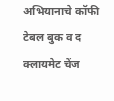अभियानाचे कॉफी टेबल बुक व द क्लायमेट चेंज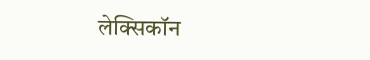लेक्सिकॉन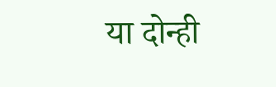या दोन्ही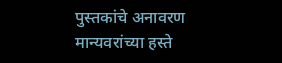पुस्तकांचे अनावरण मान्यवरांच्या हस्ते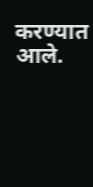करण्यात आले.